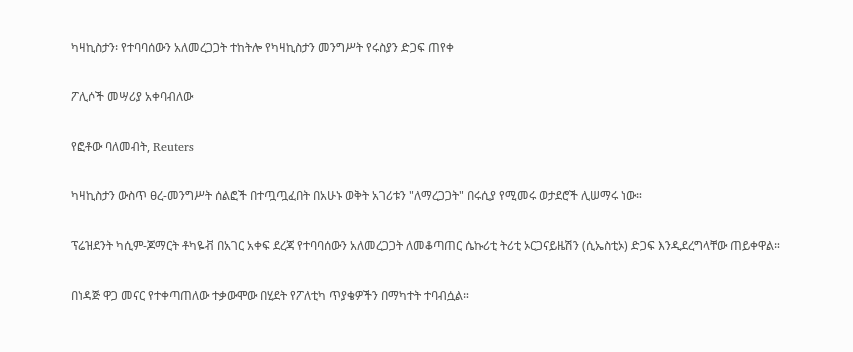ካዛኪስታን፡ የተባባሰውን አለመረጋጋት ተከትሎ የካዛኪስታን መንግሥት የሩስያን ድጋፍ ጠየቀ

ፖሊሶች መሣሪያ አቀባብለው

የፎቶው ባለመብት, Reuters

ካዛኪስታን ውስጥ ፀረ-መንግሥት ሰልፎች በተጧጧፈበት በአሁኑ ወቅት አገሪቱን "ለማረጋጋት" በሩሲያ የሚመሩ ወታደሮች ሊሠማሩ ነው።

ፕሬዝደንት ካሲም-ጆማርት ቶካዬቭ በአገር አቀፍ ደረጃ የተባባሰውን አለመረጋጋት ለመቆጣጠር ሴኩሪቲ ትሪቲ ኦርጋናይዜሽን (ሲኤስቲኦ) ድጋፍ እንዲደረግላቸው ጠይቀዋል።

በነዳጅ ዋጋ መናር የተቀጣጠለው ተቃውሞው በሂደት የፖለቲካ ጥያቄዎችን በማካተት ተባብሷል።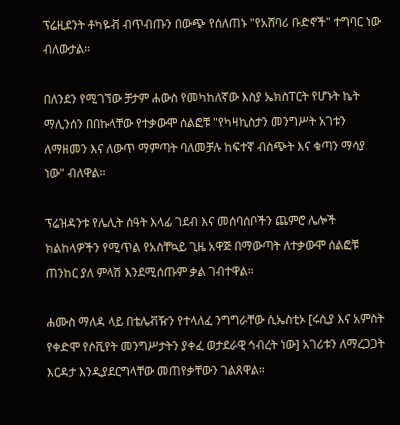ፕሬዚደንት ቶካዬቭ ብጥብጡን በውጭ የሰለጠኑ "የአሸባሪ ቡድኖች" ተግባር ነው ብለውታል።

በለንደን የሚገኘው ቻታም ሐውስ የመካከለኛው እስያ ኤክስፐርት የሆኑት ኬት ማሊንሰን በበኩላቸው የተቃውሞ ሰልፎቹ "የካዛኪስታን መንግሥት አገቱን ለማዘመን እና ለውጥ ማምጣት ባለመቻሉ ከፍተኛ ብስጭት እና ቁጣን ማሳያ ነው" ብለዋል።

ፕሬዝዳንቱ የሌሊት ሰዓት እላፊ ገደብ እና መሰባሰቦችን ጨምሮ ሌሎች ክልከላዎችን የሚጥል የአስቸኳይ ጊዜ አዋጅ በማውጣት ለተቃውሞ ሰልፎቹ ጠንከር ያለ ምላሽ እንደሚሰጡም ቃል ገብተዋል።

ሐሙስ ማለዳ ላይ በቴሌቭዥን የተላለፈ ንግግራቸው ሲኤስቲኦ [ሩሲያ እና አምስት የቀድሞ የሶቪየት መንግሥታትን ያቀፈ ወታደራዊ ኅብረት ነው] አገሪቱን ለማረጋጋት እርዳታ እንዲያደርግላቸው መጠየቃቸውን ገልጸዋል።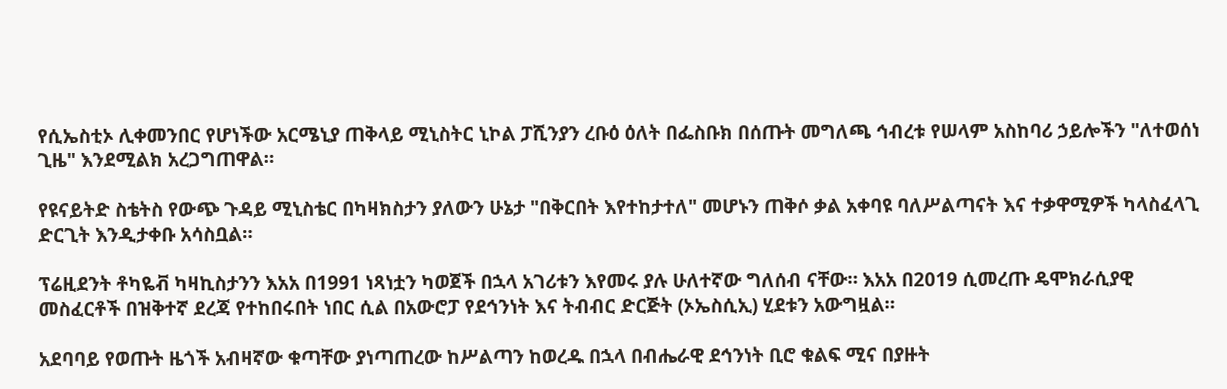የሲኤስቲኦ ሊቀመንበር የሆነችው አርሜኒያ ጠቅላይ ሚኒስትር ኒኮል ፓሺንያን ረቡዕ ዕለት በፌስቡክ በሰጡት መግለጫ ኅብረቱ የሠላም አስከባሪ ኃይሎችን "ለተወሰነ ጊዜ" እንደሚልክ አረጋግጠዋል።

የዩናይትድ ስቴትስ የውጭ ጉዳይ ሚኒስቴር በካዛክስታን ያለውን ሁኔታ "በቅርበት እየተከታተለ" መሆኑን ጠቅሶ ቃል አቀባዩ ባለሥልጣናት እና ተቃዋሚዎች ካላስፈላጊ ድርጊት እንዲታቀቡ አሳስቧል።

ፕሬዚደንት ቶካዬቭ ካዛኪስታንን እአአ በ1991 ነጻነቷን ካወጀች በኋላ አገሪቱን እየመሩ ያሉ ሁለተኛው ግለሰብ ናቸው። እአአ በ2019 ሲመረጡ ዴሞክራሲያዊ መስፈርቶች በዝቅተኛ ደረጃ የተከበሩበት ነበር ሲል በአውሮፓ የደኅንነት እና ትብብር ድርጅት (ኦኤስሲኢ) ሂደቱን አውግዟል።

አደባባይ የወጡት ዜጎች አብዛኛው ቁጣቸው ያነጣጠረው ከሥልጣን ከወረዱ በኋላ በብሔራዊ ደኅንነት ቢሮ ቁልፍ ሚና በያዙት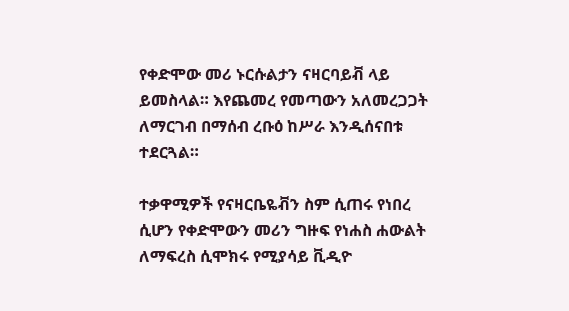የቀድሞው መሪ ኑርሱልታን ናዛርባይቭ ላይ ይመስላል። እየጨመረ የመጣውን አለመረጋጋት ለማርገብ በማሰብ ረቡዕ ከሥራ እንዲሰናበቱ ተደርጓል።

ተቃዋሚዎች የናዛርቤዬቭን ስም ሲጠሩ የነበረ ሲሆን የቀድሞውን መሪን ግዙፍ የነሐስ ሐውልት ለማፍረስ ሲሞክሩ የሚያሳይ ቪዲዮ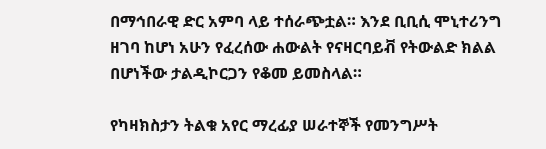በማኅበራዊ ድር አምባ ላይ ተሰራጭቷል። እንደ ቢቢሲ ሞኒተሪንግ ዘገባ ከሆነ አሁን የፈረሰው ሐውልት የናዛርባይቭ የትውልድ ክልል በሆነችው ታልዲኮርጋን የቆመ ይመስላል።

የካዛክስታን ትልቁ አየር ማረፊያ ሠራተኞች የመንግሥት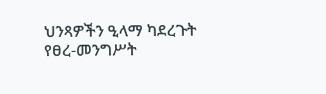ህንጻዎችን ዒላማ ካደረጉት የፀረ-መንግሥት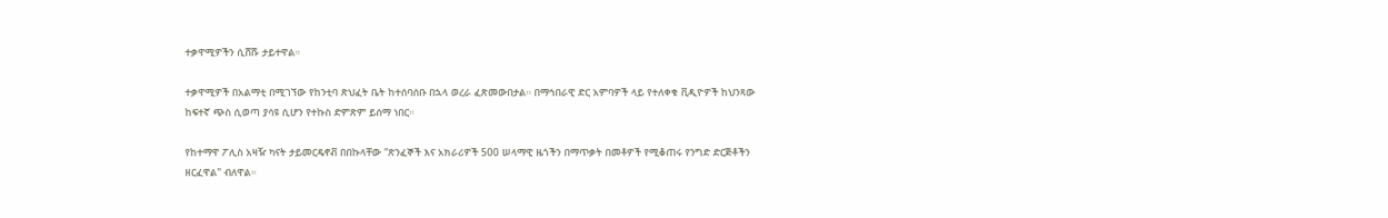ተቃዋሚዎችን ሲሸሹ ታይተዋል።

ተቃዋሚዎች በአልማቲ በሚገኘው የከንቲባ ጽህፈት ቤት ከተሰባሰቡ በኋላ ወረራ ፈጽመውበታል። በማኅበራዊ ድር አምባዎች ላይ የተለቀቁ ቪዲዮዎች ከህንጻው ከፍተኛ ጭስ ሲወጣ ያሳዩ ሲሆን የተኩስ ድምጽም ይሰማ ነበር።

የከተማዋ ፖሊስ አዛዥ ካናት ታይመርዴኖቭ በበኩላቸው "ጽንፈኞች እና አክራሪዎች 500 ሠላማዊ ዜጎችን በማጥቃት በመቶዎች የሚቆጠሩ የንግድ ድርጅቶችን ዘርፈዋል" ብለዋል።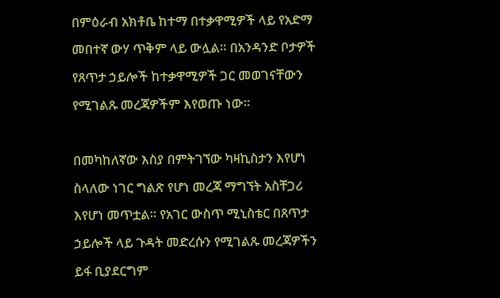በምዕራብ አክቶቤ ከተማ በተቃዋሚዎች ላይ የአድማ መበተኛ ውሃ ጥቅም ላይ ውሏል። በአንዳንድ ቦታዎች የጸጥታ ኃይሎች ከተቃዋሚዎች ጋር መወገናቸውን የሚገልጹ መረጃዎችም እየወጡ ነው።

በመካከለኛው እስያ በምትገኘው ካዛኪስታን እየሆነ ስላለው ነገር ግልጽ የሆነ መረጃ ማግኘት አስቸጋሪ እየሆነ መጥቷል። የአገር ውስጥ ሚኒስቴር በጸጥታ ኃይሎች ላይ ጉዳት መድረሱን የሚገልጹ መረጃዎችን ይፋ ቢያደርግም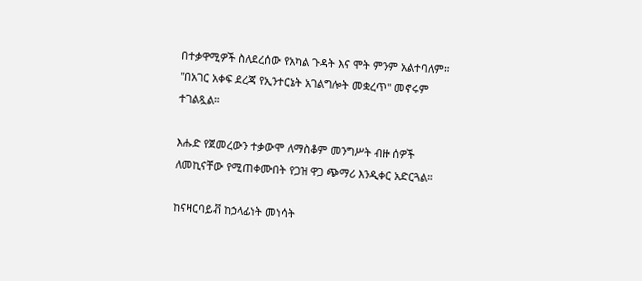በተቃዋሚዎች ስለደረሰው የአካል ጉዳት እና ሞት ምንም አልተባለም። "በአገር አቀፍ ደረጃ የኢንተርኔት አገልግሎት መቋረጥ" መኖሩም ተገልጿል።

እሑድ የጀመረውን ተቃውሞ ለማስቆም መንግሥት ብዙ ሰዎች ለመኪናቸው የሚጠቀሙበት የጋዝ ዋጋ ጭማሪ እንዲቀር አድርጓል።

ከናዛርባይቭ ከኃላፊነት መነሳት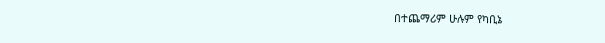በተጨማሪም ሁሉም የካቢኔ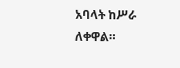አባላት ከሥራ ለቀዋል።